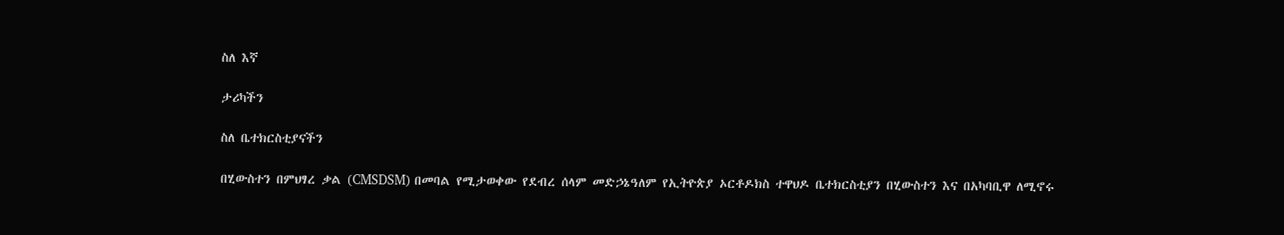ስለ እኛ

ታሪካችን

ስለ ቤተክርስቲያናችን

በሂውስተን በምህፃረ ቃል (CMSDSM) በመባል የሚታወቀው የደብረ ሰላም መድኃኔዓለም የኢትዮጵያ ኦርቶዶክስ ተዋህዶ ቤተክርስቲያን በሂውስተን እና በአካባቢዋ ለሚኖሩ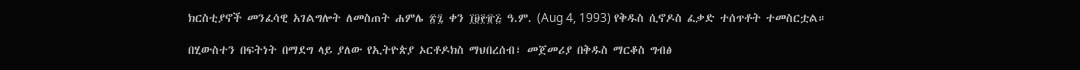ክርስቲያኖች መንፈሳዊ አገልግሎት ለመስጠት ሐምሌ ፳፯ ቀን ፲፱፻፹፭ ዓ.ም. (Aug 4, 1993) የቅዱስ ሲኖዶስ ፈቃድ ተሰጥቶት ተመስርቷል።

በሂውስተን በፍትነት በማደግ ላይ ያለው የኢትዮጵያ ኦርቶዶክስ ማህበረሰብ፣ መጀመሪያ በቅዱስ ማርቆስ ግብፅ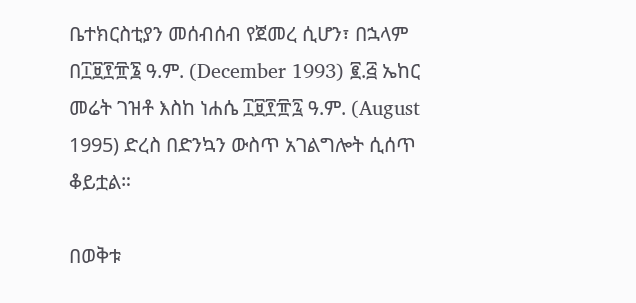ቤተክርስቲያን መሰብሰብ የጀመረ ሲሆን፣ በኋላም በ፲፱፻፹፮ ዓ.ም. (December 1993) ፪.፭ ኤከር መሬት ገዝቶ እስከ ነሐሴ ፲፱፻፹፯ ዓ.ም. (August 1995) ድረስ በድንኳን ውስጥ አገልግሎት ሲሰጥ ቆይቷል።

በወቅቱ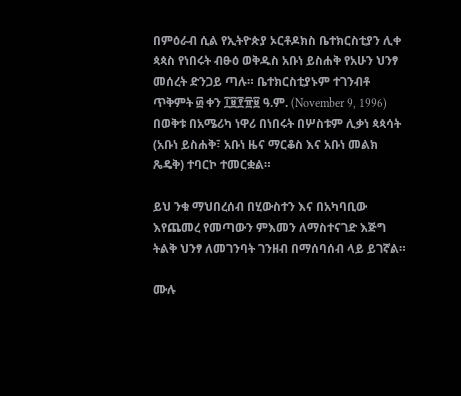በምዕራብ ሲል የኢትዮጵያ ኦርቶዶክስ ቤተክርስቲያን ሊቀ ጳጳስ የነበሩት ብፁዕ ወቅዱስ አቡነ ይስሐቅ የአሁን ህንፃ መሰረት ድንጋይ ጣሉ። ቤተክርስቲያኑም ተገንብቶ ጥቅምት ፴ ቀን ፲፱፻፹፱ ዓ.ም. (November 9, 1996) በወቅቱ በአሜሪካ ነዋሪ በነበሩት በሦስቱም ሊቃነ ጳጳሳት (አቡነ ይስሐቅ፣ አቡነ ዜና ማርቆስ እና አቡነ መልክ ጼዴቅ) ተባርኮ ተመርቋል።

ይህ ንቁ ማህበረሰብ በሂውስተን እና በአካባቢው እየጨመረ የመጣውን ምእመን ለማስተናገድ እጅግ ትልቅ ህንፃ ለመገንባት ገንዘብ በማሰባሰብ ላይ ይገኛል።

ሙሉ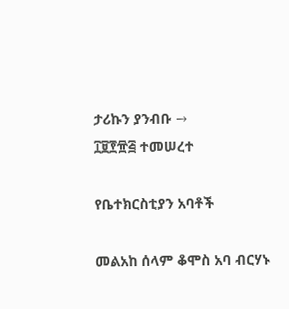ታሪኩን ያንብቡ →
፲፱፻፹፭ ተመሠረተ

የቤተክርስቲያን አባቶች

መልአከ ሰላም ቆሞስ አባ ብርሃኑ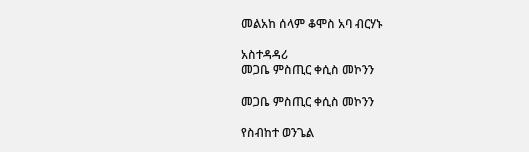መልአከ ሰላም ቆሞስ አባ ብርሃኑ

አስተዳዳሪ
መጋቤ ምስጢር ቀሲስ መኮንን

መጋቤ ምስጢር ቀሲስ መኮንን

የስብከተ ወንጌል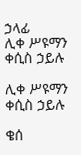ኃላፊ
ሊቀ ሥዩማን ቀሲስ ኃይሉ

ሊቀ ሥዩማን ቀሲስ ኃይሉ

ቄሰ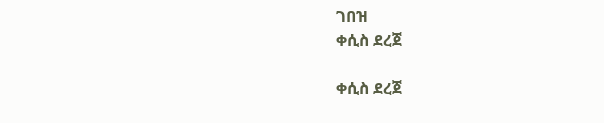ገበዝ
ቀሲስ ደረጀ

ቀሲስ ደረጀ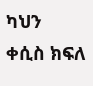ካህን
ቀሲስ ክፍለ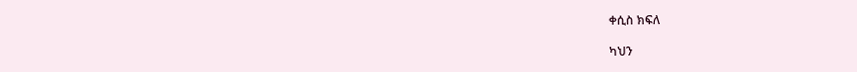ቀሲስ ክፍለ

ካህን